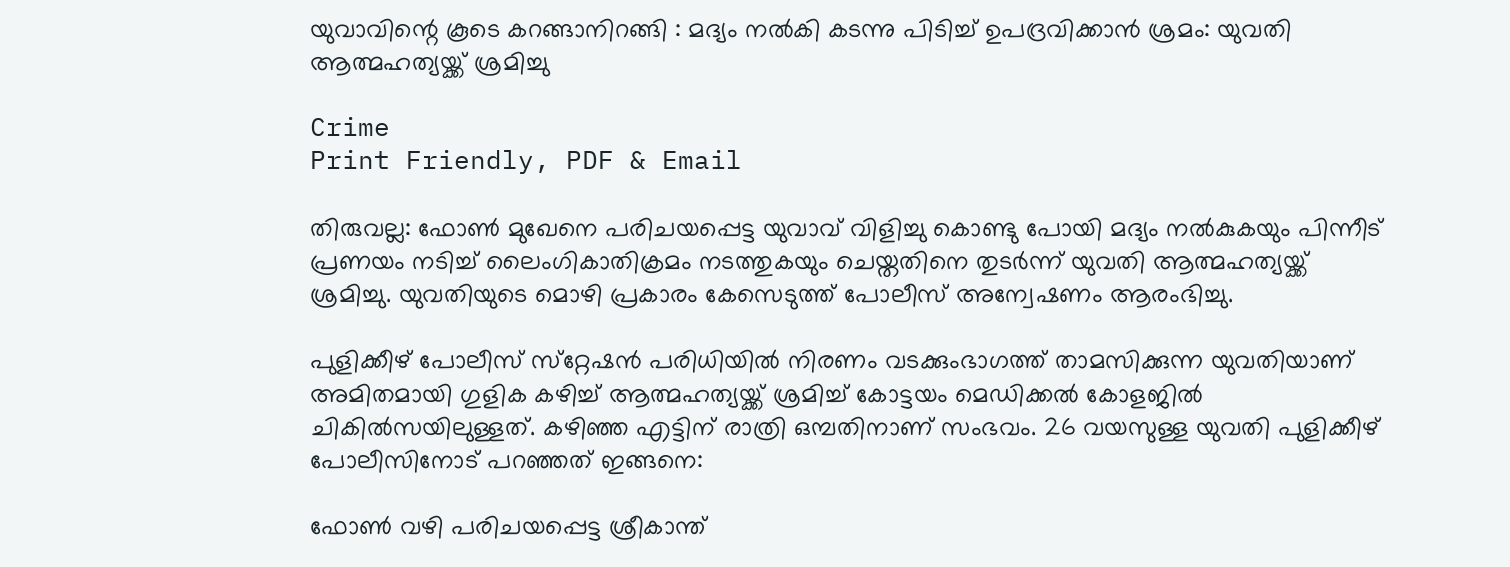യുവാവിന്റെ കൂടെ കറങ്ങാനിറങ്ങി : മദ്യം നൽകി കടന്നു പിടിച്ച് ഉപദ്രവിക്കാൻ ശ്രമം: യുവതി ആത്മഹത്യയ്ക്ക് ശ്രമിച്ചു

Crime
Print Friendly, PDF & Email

തിരുവല്ല: ഫോണ്‍ മുഖേനെ പരിചയപ്പെട്ട യുവാവ് വിളിച്ചു കൊണ്ടു പോയി മദ്യം നല്‍കുകയും പിന്നീട് പ്രണയം നടിച്ച് ലൈംഗികാതിക്രമം നടത്തുകയും ചെയ്തതിനെ തുടര്‍ന്ന് യുവതി ആത്മഹത്യയ്ക്ക് ശ്രമിച്ചു. യുവതിയുടെ മൊഴി പ്രകാരം കേസെടുത്ത് പോലീസ് അന്വേഷണം ആരംഭിച്ചു.

പുളിക്കീഴ് പോലീസ് സ്‌റ്റേഷന്‍ പരിധിയില്‍ നിരണം വടക്കുംഭാഗത്ത് താമസിക്കുന്ന യുവതിയാണ് അമിതമായി ഗുളിക കഴിച്ച് ആത്മഹത്യയ്ക്ക് ശ്രമിച്ച് കോട്ടയം മെഡിക്കല്‍ കോളജില്‍ ചികില്‍സയിലുള്ളത്. കഴിഞ്ഞ എട്ടിന് രാത്രി ഒമ്പതിനാണ് സംഭവം. 26 വയസുള്ള യുവതി പുളിക്കീഴ് പോലീസിനോട് പറഞ്ഞത് ഇങ്ങനെ:

ഫോണ്‍ വഴി പരിചയപ്പെട്ട ശ്രീകാന്ത്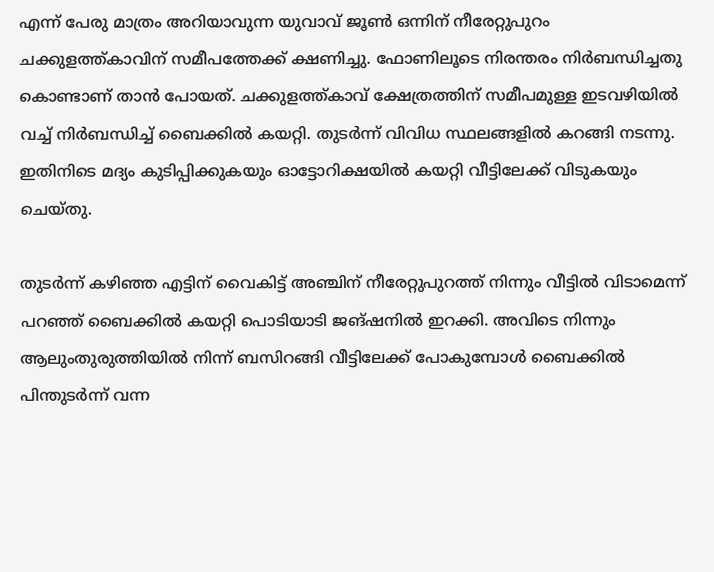എന്ന് പേരു മാത്രം അറിയാവുന്ന യുവാവ് ജൂണ്‍ ഒന്നിന് നീരേറ്റുപുറം ചക്കുളത്ത്കാവിന് സമീപത്തേക്ക് ക്ഷണിച്ചു. ഫോണിലൂടെ നിരന്തരം നിര്‍ബന്ധിച്ചതു കൊണ്ടാണ് താന്‍ പോയത്. ചക്കുളത്ത്കാവ് ക്ഷേത്രത്തിന് സമീപമുള്ള ഇടവഴിയില്‍ വച്ച് നിര്‍ബന്ധിച്ച് ബൈക്കില്‍ കയറ്റി. തുടര്‍ന്ന് വിവിധ സ്ഥലങ്ങളില്‍ കറങ്ങി നടന്നു. ഇതിനിടെ മദ്യം കുടിപ്പിക്കുകയും ഓട്ടോറിക്ഷയില്‍ കയറ്റി വീട്ടിലേക്ക് വിടുകയും ചെയ്തു.

തുടര്‍ന്ന് കഴിഞ്ഞ എട്ടിന് വൈകിട്ട് അഞ്ചിന് നീരേറ്റുപുറത്ത് നിന്നും വീട്ടില്‍ വിടാമെന്ന് പറഞ്ഞ് ബൈക്കില്‍ കയറ്റി പൊടിയാടി ജങ്ഷനില്‍ ഇറക്കി. അവിടെ നിന്നും ആലുംതുരുത്തിയില്‍ നിന്ന് ബസിറങ്ങി വീട്ടിലേക്ക് പോകുമ്പോള്‍ ബൈക്കില്‍ പിന്തുടര്‍ന്ന് വന്ന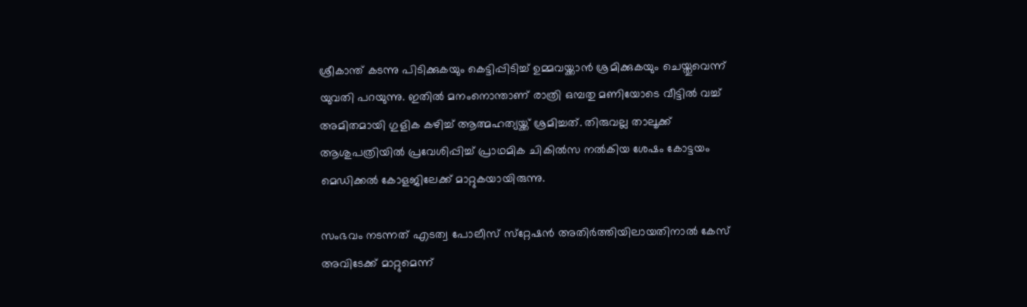ശ്രീകാന്ത് കടന്നു പിടിക്കുകയും കെട്ടിപ്പിടിച്ച് ഉമ്മവയ്ക്കാന്‍ ശ്രമിക്കുകയും ചെയ്തുവെന്ന് യുവതി പറയുന്നു. ഇതില്‍ മനംനൊന്താണ് രാത്രി ഒമ്പതു മണിയോടെ വീട്ടില്‍ വച്ച് അമിതമായി ഗുളിക കഴിച്ച് ആത്മഹത്യയ്ക്ക് ശ്രമിച്ചത്. തിരുവല്ല താലൂക്ക് ആശുപത്രിയില്‍ പ്രവേശിപ്പിച്ച് പ്രാഥമിക ചികില്‍സ നല്‍കിയ ശേഷം കോട്ടയം മെഡിക്കല്‍ കോളജിലേക്ക് മാറ്റുകയായിരുന്നു.

സംഭവം നടന്നത് എടത്വ പോലീസ് സ്‌റ്റേഷന്‍ അതിര്‍ത്തിയിലായതിനാല്‍ കേസ് അവിടേക്ക് മാറ്റുമെന്ന്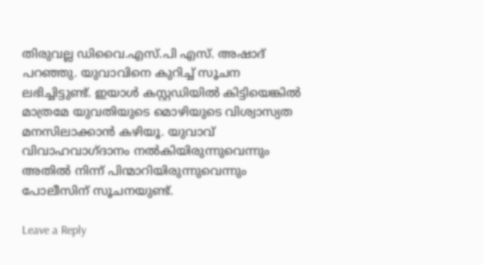തിരുവല്ല ഡിവൈ.എസ്.പി എസ്. അഷാദ് പറഞ്ഞു. യുവാവിനെ കുറിച്ച് സൂചന ലഭിച്ചിട്ടുണ്ട്. ഇയാള്‍ കസ്റ്റഡിയില്‍ കിട്ടിയെങ്കില്‍ മാത്രമേ യുവതിയുടെ മൊഴിയുടെ വിശ്വാസ്യത മനസിലാക്കാന്‍ കഴിയൂ. യുവാവ് വിവാഹവാഗ്ദാനം നല്‍കിയിരുന്നുവെന്നും അതില്‍ നിന്ന് പിന്മാറിയിരുന്നുവെന്നും പോലീസിന് സൂചനയുണ്ട്.

Leave a Reply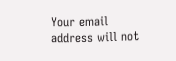Your email address will not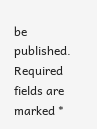be published. Required fields are marked *